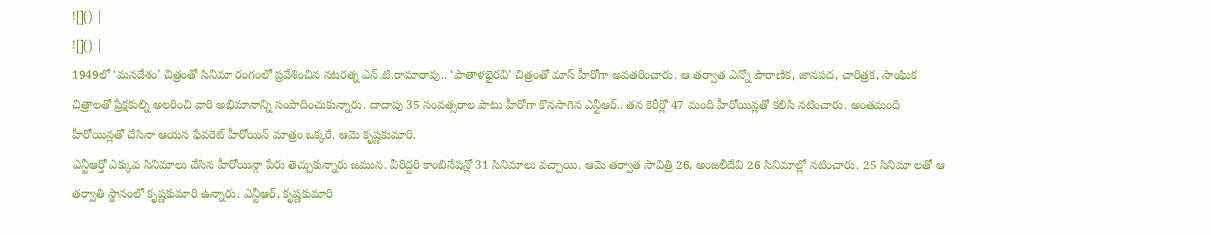![]() |
![]() |
1949లో ‘మనదేశం’ చిత్రంతో సినిమా రంగంలో ప్రవేశించిన నటరత్న ఎన్.టి.రామారావు.. ‘పాతాళభైరవి’ చిత్రంతో మాస్ హీరోగా అవతరించారు. ఆ తర్వాత ఎన్నో పౌరాణిక, జానపద, చారిత్రక, సాంఘిక చిత్రాలతో ప్రేక్షకుల్ని అలరించి వారి అభిమానాన్ని సంపాదించుకున్నారు. దాదాపు 35 సంవత్సరాల పాటు హీరోగా కొనసాగిన ఎన్టీఆర్.. తన కెరీర్లో 47 మంది హీరోయిన్లతో కలిసి నటించారు. అంతమంది హీరోయిన్లతో చేసినా ఆయన ఫేవరెట్ హీరోయిన్ మాత్రం ఒక్కరే. ఆమె కృష్ణకుమారి.
ఎన్టీఆర్తో ఎక్కువ సినిమాలు చేసిన హీరోయిన్గా పేరు తెచ్చుకున్నారు జమున. వీరిద్దరి కాంబినేషన్లో 31 సినిమాలు వచ్చాయి. ఆమె తర్వాత సావిత్రి 26, అంజలీదేవి 26 సినిమాల్లో నటించారు. 25 సినిమా లతో ఆ తర్వాతి స్థానంలో కృష్ణకుమారి ఉన్నారు. ఎన్టీఆర్, కృష్ణకుమారి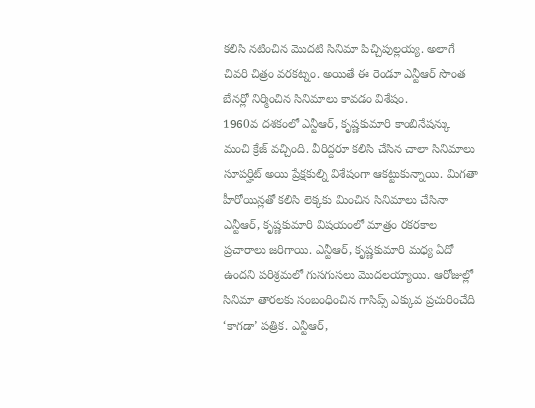కలిసి నటించిన మొదటి సినిమా పిచ్చిపుల్లయ్య. అలాగే చివరి చిత్రం వరకట్నం. అయితే ఈ రెండూ ఎన్టీఆర్ సొంత బేనర్లో నిర్మించిన సినిమాలు కావడం విశేషం.
1960వ దశకంలో ఎన్టీఆర్, కృష్ణకుమారి కాంబినేషన్కు మంచి క్రేజ్ వచ్చింది. వీరిద్దరూ కలిసి చేసిన చాలా సినిమాలు సూపర్హిట్ అయి ప్రేక్షకుల్ని విశేషంగా ఆకట్టుకున్నాయి. మిగతా హీరోయిన్లతో కలిసి లెక్కకు మించిన సినిమాలు చేసినా ఎన్టీఆర్, కృష్ణకుమారి విషయంలో మాత్రం రకరకాల ప్రచారాలు జరిగాయి. ఎన్టీఆర్, కృష్ణకుమారి మధ్య ఏదో ఉందని పరిశ్రమలో గుసగుసలు మొదలయ్యాయి. ఆరోజుల్లో సినిమా తారలకు సంబంధించిన గాసిప్స్ ఎక్కువ ప్రచురించేది ‘కాగడా’ పత్రిక. ఎన్టీఆర్,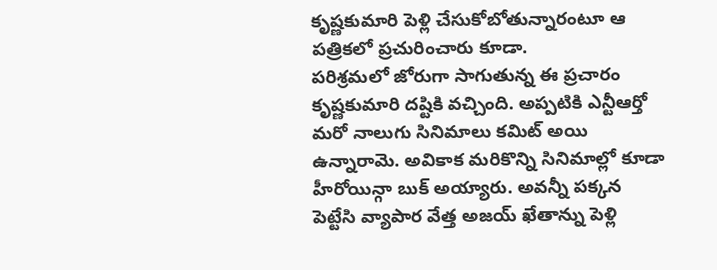కృష్ణకుమారి పెళ్లి చేసుకోబోతున్నారంటూ ఆ పత్రికలో ప్రచురించారు కూడా.
పరిశ్రమలో జోరుగా సాగుతున్న ఈ ప్రచారం కృష్ణకుమారి దష్టికి వచ్చింది. అప్పటికి ఎన్టీఆర్తో మరో నాలుగు సినిమాలు కమిట్ అయి ఉన్నారామె. అవికాక మరికొన్ని సినిమాల్లో కూడా హీరోయిన్గా బుక్ అయ్యారు. అవన్నీ పక్కన పెట్టేసి వ్యాపార వేత్త అజయ్ ఖేతాన్ను పెళ్లి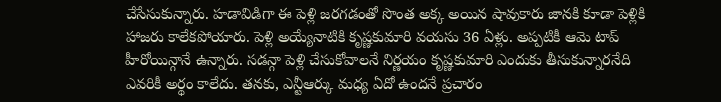చేసేసుకున్నారు. హడావిడిగా ఈ పెళ్లి జరగడంతో సొంత అక్క అయిన షావుకారు జానకి కూడా పెళ్లికి హాజరు కాలేకపోయారు. పెళ్లి అయ్యేనాటికి కృష్ణకుమారి వయసు 36 ఏళ్లు. అప్పటికీ ఆమె టాప్ హీరోయిన్గానే ఉన్నారు. సడన్గా పెళ్లి చేసుకోవాలనే నిర్ణయం కృష్ణకుమారి ఎందుకు తీసుకున్నారనేది ఎవరికీ అర్థం కాలేదు. తనకు, ఎన్టీఆర్కు మధ్య ఏదో ఉందనే ప్రచారం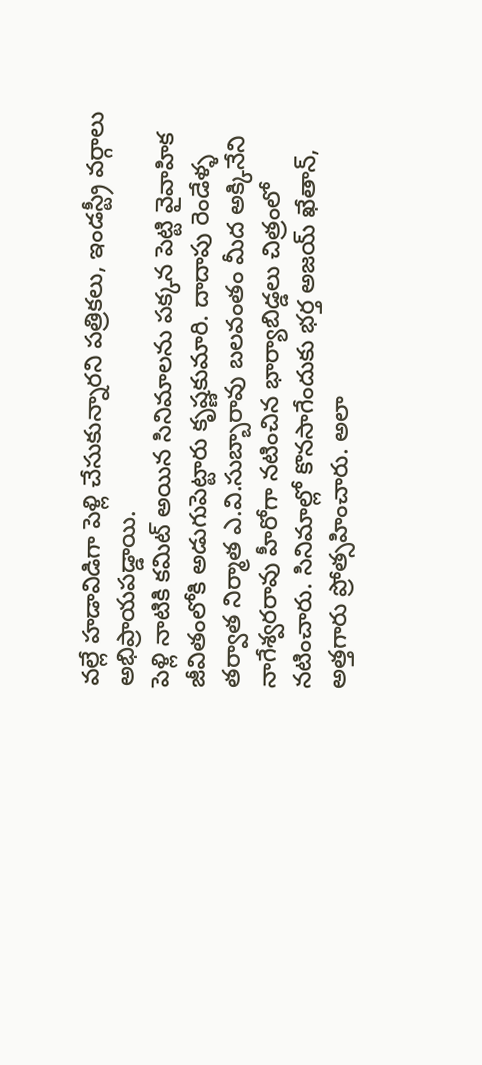వల్లే హడావిడిగా పెళ్లి చేసుకున్నారని పత్రికలు, ఇండస్ట్రీ వర్గాలు అభిప్రాయపడ్డాయి.
పెళ్లి నాటికి కమిట్ అయిన సినిమాలను పక్కన పెట్టి వైవాహిక జీవితంలోకి అడుగుపెట్టారు కృష్ణకుమారి. దాదాపు రెండేళ్ళ తర్వాత నిర్మాత ఎ.వి.సుబ్బారావు బలవంతం మీద అక్కినేని నాగేశ్వరరావు హీరోగా నటించిన భార్యాబిడ్డలు చిత్రంలో నటించారు. సినిమాల్లో కొనసాగేందుకు భర్త అజయ్ ఖేతాన్, అత్తగారు ప్రోత్సహించారు. అలా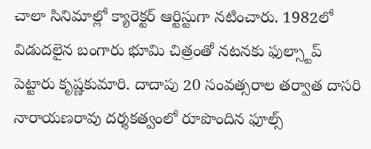చాలా సినిమాల్లో క్యారెక్టర్ ఆర్టిస్టుగా నటించారు. 1982లో విడుదలైన బంగారు భూమి చిత్రంతో నటనకు ఫుల్స్టాప్ పెట్టారు కృష్ణకుమారి. దాదాపు 20 సంవత్సరాల తర్వాత దాసరి నారాయణరావు దర్శకత్వంలో రూపొందిన ఫూల్స్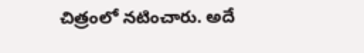చిత్రంలో నటించారు. అదే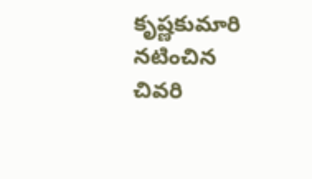కృష్ణకుమారి నటించిన చివరి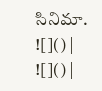సినిమా.
![]() |
![]() |